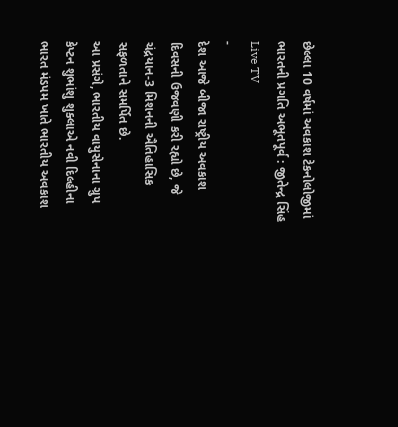છેલ્લા 10 વર્ષમાં અવકાશ ટેકનોલોજીમાં ભારતની પ્રગતિ અભૂતપૂર્વ : જીતેન્દ્ર સિંહ
Live TV
-
દેશ આજે બીજા રાષ્ટ્રીય અવકાશ દિવસની ઉજવણી કરી રહ્યો છે, જે ચંદ્રયાન-3 મિશનની ઐતિહાસિક સફળતાને સમર્પિત છે.
આ પ્રસંગે, ભારતીય વાયુસેનાના ગ્રુપ કેપ્ટન શુભાંશુ શુક્લાએ નવી દિલ્હીના ભારત મંડપમ ખાતે ભારતીય અવકાશ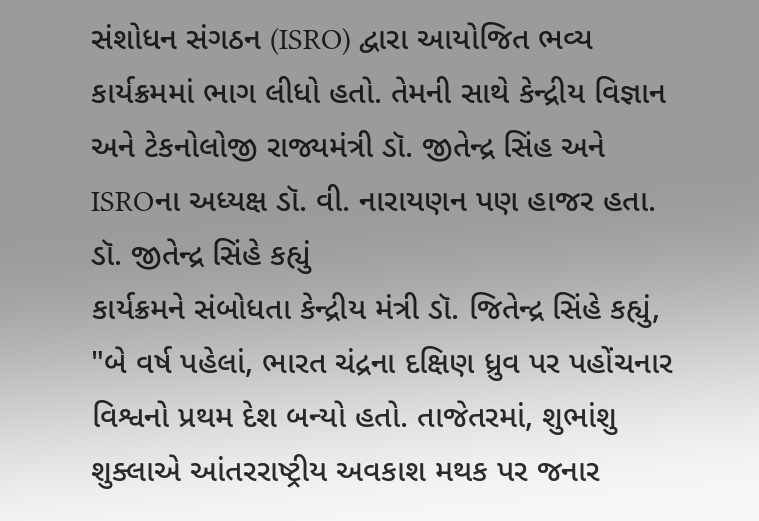સંશોધન સંગઠન (ISRO) દ્વારા આયોજિત ભવ્ય કાર્યક્રમમાં ભાગ લીધો હતો. તેમની સાથે કેન્દ્રીય વિજ્ઞાન અને ટેકનોલોજી રાજ્યમંત્રી ડૉ. જીતેન્દ્ર સિંહ અને ISROના અધ્યક્ષ ડૉ. વી. નારાયણન પણ હાજર હતા.
ડૉ. જીતેન્દ્ર સિંહે કહ્યું
કાર્યક્રમને સંબોધતા કેન્દ્રીય મંત્રી ડૉ. જિતેન્દ્ર સિંહે કહ્યું, "બે વર્ષ પહેલાં, ભારત ચંદ્રના દક્ષિણ ધ્રુવ પર પહોંચનાર વિશ્વનો પ્રથમ દેશ બન્યો હતો. તાજેતરમાં, શુભાંશુ શુક્લાએ આંતરરાષ્ટ્રીય અવકાશ મથક પર જનાર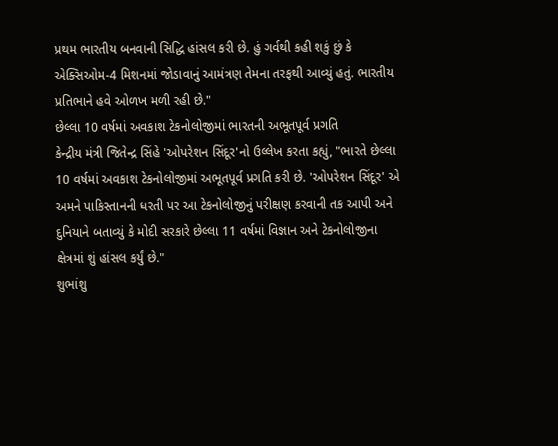પ્રથમ ભારતીય બનવાની સિદ્ધિ હાંસલ કરી છે. હું ગર્વથી કહી શકું છું કે એક્સિઓમ-4 મિશનમાં જોડાવાનું આમંત્રણ તેમના તરફથી આવ્યું હતું. ભારતીય પ્રતિભાને હવે ઓળખ મળી રહી છે."
છેલ્લા 10 વર્ષમાં અવકાશ ટેકનોલોજીમાં ભારતની અભૂતપૂર્વ પ્રગતિ
કેન્દ્રીય મંત્રી જિતેન્દ્ર સિંહે 'ઓપરેશન સિંદૂર'નો ઉલ્લેખ કરતા કહ્યું, "ભારતે છેલ્લા 10 વર્ષમાં અવકાશ ટેકનોલોજીમાં અભૂતપૂર્વ પ્રગતિ કરી છે. 'ઓપરેશન સિંદૂર' એ અમને પાકિસ્તાનની ધરતી પર આ ટેકનોલોજીનું પરીક્ષણ કરવાની તક આપી અને દુનિયાને બતાવ્યું કે મોદી સરકારે છેલ્લા 11 વર્ષમાં વિજ્ઞાન અને ટેકનોલોજીના ક્ષેત્રમાં શું હાંસલ કર્યું છે."
શુભાંશુ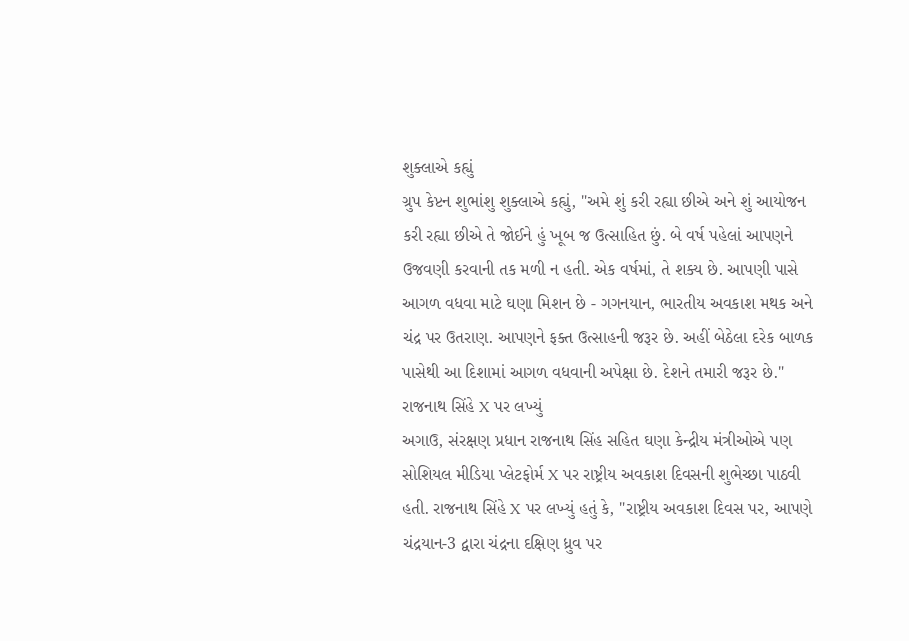શુક્લાએ કહ્યું
ગ્રુપ કેપ્ટન શુભાંશુ શુક્લાએ કહ્યું, "અમે શું કરી રહ્યા છીએ અને શું આયોજન કરી રહ્યા છીએ તે જોઈને હું ખૂબ જ ઉત્સાહિત છું. બે વર્ષ પહેલાં આપણને ઉજવણી કરવાની તક મળી ન હતી. એક વર્ષમાં, તે શક્ય છે. આપણી પાસે આગળ વધવા માટે ઘણા મિશન છે - ગગનયાન, ભારતીય અવકાશ મથક અને ચંદ્ર પર ઉતરાણ. આપણને ફક્ત ઉત્સાહની જરૂર છે. અહીં બેઠેલા દરેક બાળક પાસેથી આ દિશામાં આગળ વધવાની અપેક્ષા છે. દેશને તમારી જરૂર છે."
રાજનાથ સિંહે X પર લખ્યું
અગાઉ, સંરક્ષણ પ્રધાન રાજનાથ સિંહ સહિત ઘણા કેન્દ્રીય મંત્રીઓએ પણ સોશિયલ મીડિયા પ્લેટફોર્મ X પર રાષ્ટ્રીય અવકાશ દિવસની શુભેચ્છા પાઠવી હતી. રાજનાથ સિંહે X પર લખ્યું હતું કે, "રાષ્ટ્રીય અવકાશ દિવસ પર, આપણે ચંદ્રયાન-3 દ્વારા ચંદ્રના દક્ષિણ ધ્રુવ પર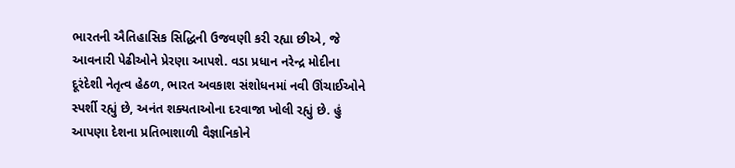ભારતની ઐતિહાસિક સિદ્ધિની ઉજવણી કરી રહ્યા છીએ, જે આવનારી પેઢીઓને પ્રેરણા આપશે. વડા પ્રધાન નરેન્દ્ર મોદીના દૂરંદેશી નેતૃત્વ હેઠળ, ભારત અવકાશ સંશોધનમાં નવી ઊંચાઈઓને સ્પર્શી રહ્યું છે, અનંત શક્યતાઓના દરવાજા ખોલી રહ્યું છે. હું આપણા દેશના પ્રતિભાશાળી વૈજ્ઞાનિકોને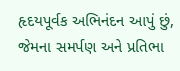હૃદયપૂર્વક અભિનંદન આપું છું, જેમના સમર્પણ અને પ્રતિભા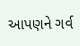આપણને ગર્વ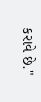કરાવે છે."